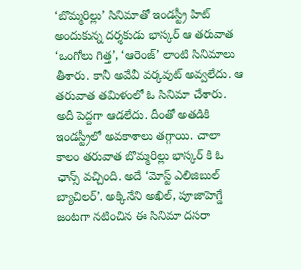‘బొమ్మరిల్లు’ సినిమాతో ఇండస్ట్రీ హిట్ అందుకున్న దర్శకుడు భాస్కర్ ఆ తరువాత ‘ఒంగోలు గిత్త’, ‘ఆరెంజ్’ లాంటి సినిమాలు తీశారు. కానీ అవేవీ వర్కవుట్ అవ్వలేదు. ఆ తరువాత తమిళంలో ఓ సినిమా చేశారు. అదీ పెద్దగా ఆడలేదు. దీంతో అతడికి ఇండస్ట్రీలో అవకాశాలు తగ్గాయి. చాలా కాలం తరువాత బొమ్మరిల్లు భాస్కర్ కి ఓ ఛాన్స్ వచ్చింది. అదే ‘మోస్ట్ ఎలిజిబుల్ బ్యాచిలర్’. అక్కినేని అఖిల్, పూజాహెగ్డే జంటగా నటించిన ఈ సినిమా దసరా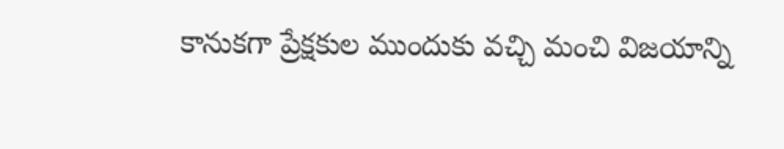కానుకగా ప్రేక్షకుల ముందుకు వచ్చి మంచి విజయాన్ని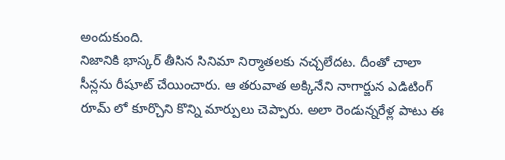అందుకుంది.
నిజానికి భాస్కర్ తీసిన సినిమా నిర్మాతలకు నచ్చలేదట. దీంతో చాలా సీన్లను రీషూట్ చేయించారు. ఆ తరువాత అక్కినేని నాగార్జున ఎడిటింగ్ రూమ్ లో కూర్చొని కొన్ని మార్పులు చెప్పారు. అలా రెండున్నరేళ్ల పాటు ఈ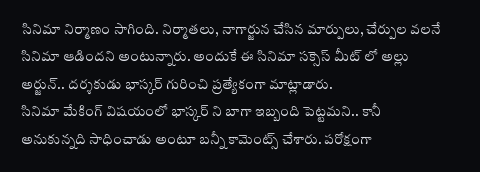సినిమా నిర్మాణం సాగింది. నిర్మాతలు, నాగార్జున చేసిన మార్పులు, చేర్పుల వలనే సినిమా ఆడిందని అంటున్నారు. అందుకే ఈ సినిమా సక్సెస్ మీట్ లో అల్లు అర్జున్.. దర్శకుడు భాస్కర్ గురించి ప్రత్యేకంగా మాట్లాడారు.
సినిమా మేకింగ్ విషయంలో భాస్కర్ ని బాగా ఇబ్బంది పెట్టమని.. కానీ అనుకున్నది సాధించాడు అంటూ బన్నీ కామెంట్స్ చేశారు. పరోక్షంగా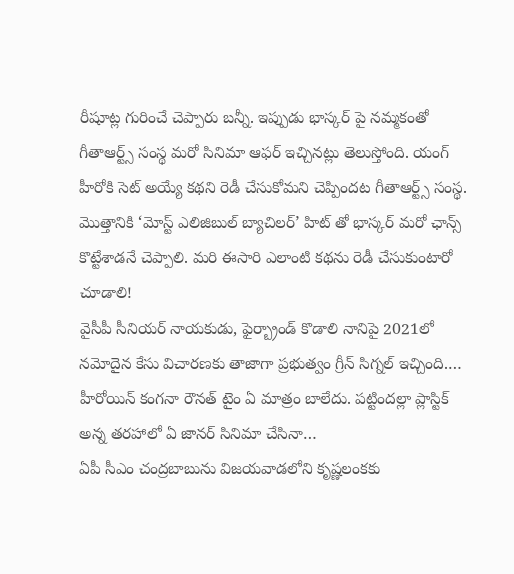రీషూట్ల గురించే చెప్పారు బన్నీ. ఇప్పుడు భాస్కర్ పై నమ్మకంతో గీతాఆర్ట్స్ సంస్థ మరో సినిమా ఆఫర్ ఇచ్చినట్లు తెలుస్తోంది. యంగ్ హీరోకి సెట్ అయ్యే కథని రెడీ చేసుకోమని చెప్పిందట గీతాఆర్ట్స్ సంస్థ. మొత్తానికి ‘మోస్ట్ ఎలిజిబుల్ బ్యాచిలర్’ హిట్ తో భాస్కర్ మరో ఛాన్స్ కొట్టేశాడనే చెప్పాలి. మరి ఈసారి ఎలాంటి కథను రెడీ చేసుకుంటారో చూడాలి!
వైసీపీ సీనియర్ నాయకుడు, ఫైర్బ్రాండ్ కొడాలి నానిపై 2021లో నమోదైన కేసు విచారణకు తాజాగా ప్రభుత్వం గ్రీన్ సిగ్నల్ ఇచ్చింది.…
హీరోయిన్ కంగనా రౌనత్ టైం ఏ మాత్రం బాలేదు. పట్టిందల్లా ప్లాస్టిక్ అన్న తరహాలో ఏ జానర్ సినిమా చేసినా…
ఏపీ సీఎం చంద్రబాబును విజయవాడలోని కృష్ణలంకకు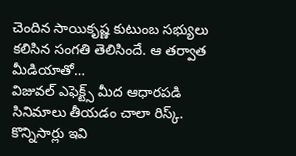చెందిన సాయికృష్ణ కుటుంబ సభ్యులు కలిసిన సంగతి తెలిసిందే. ఆ తర్వాత మీడియాతో…
విజువల్ ఎఫెక్ట్స్ మీద ఆధారపడి సినిమాలు తీయడం చాలా రిస్క్. కొన్నిసార్లు ఇవి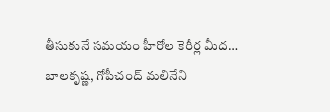తీసుకునే సమయం హీరోల కెరీర్ల మీద…
బాలకృష్ణ, గోపీచంద్ మలినేని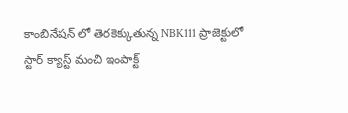కాంబినేషన్ లో తెరకెక్కుతున్న NBK111 ప్రాజెక్టులో స్టార్ క్యాస్ట్ మంచి ఇంపాక్ట్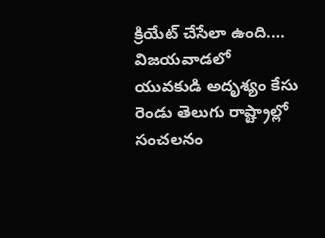క్రియేట్ చేసేలా ఉంది.…
విజయవాడలో యువకుడి అదృశ్యం కేసు రెండు తెలుగు రాష్ట్రాల్లో సంచలనం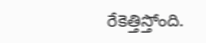రేకెత్తిస్తోంది.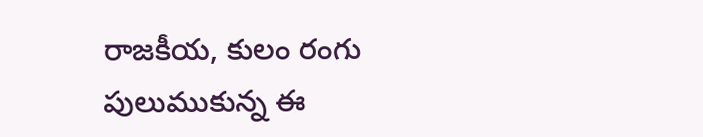రాజకీయ, కులం రంగు పులుముకున్న ఈ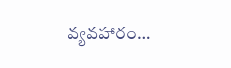వ్యవహారం…